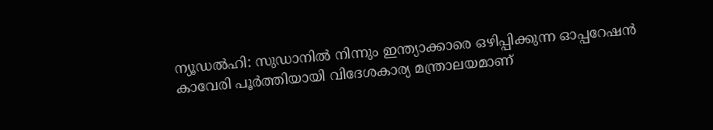ന്യൂഡൽഹി: സുഡാനിൽ നിന്നും ഇന്ത്യാക്കാരെ ഒഴിപ്പിക്കുന്ന ഓപ്പറേഷൻ കാവേരി പൂർത്തിയായി വിദേശകാര്യ മന്ത്രാലയമാണ്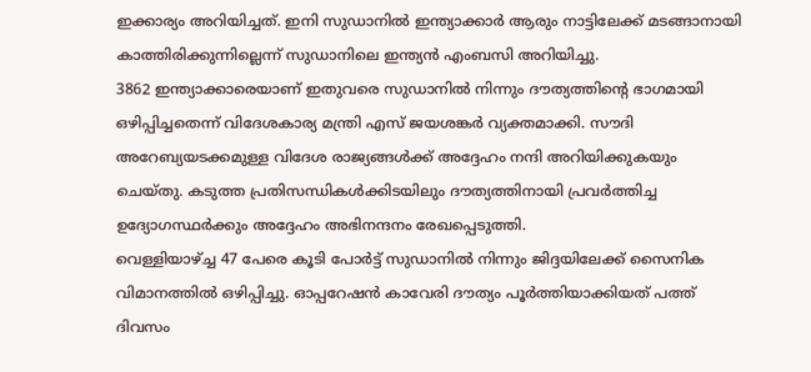ഇക്കാര്യം അറിയിച്ചത്. ഇനി സുഡാനിൽ ഇന്ത്യാക്കാർ ആരും നാട്ടിലേക്ക് മടങ്ങാനായി കാത്തിരിക്കുന്നില്ലെന്ന് സുഡാനിലെ ഇന്ത്യൻ എംബസി അറിയിച്ചു.
3862 ഇന്ത്യാക്കാരെയാണ് ഇതുവരെ സുഡാനിൽ നിന്നും ദൗത്യത്തിന്റെ ഭാഗമായി ഒഴിപ്പിച്ചതെന്ന് വിദേശകാര്യ മന്ത്രി എസ് ജയശങ്കർ വ്യക്തമാക്കി. സൗദി അറേബ്യയടക്കമുള്ള വിദേശ രാജ്യങ്ങൾക്ക് അദ്ദേഹം നന്ദി അറിയിക്കുകയും ചെയ്തു. കടുത്ത പ്രതിസന്ധികൾക്കിടയിലും ദൗത്യത്തിനായി പ്രവർത്തിച്ച ഉദ്യോഗസ്ഥർക്കും അദ്ദേഹം അഭിനന്ദനം രേഖപ്പെടുത്തി.
വെള്ളിയാഴ്ച്ച 47 പേരെ കൂടി പോർട്ട് സുഡാനിൽ നിന്നും ജിദ്ദയിലേക്ക് സൈനിക വിമാനത്തിൽ ഒഴിപ്പിച്ചു. ഓപ്പറേഷൻ കാവേരി ദൗത്യം പൂർത്തിയാക്കിയത് പത്ത് ദിവസം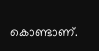കൊണ്ടാണ്.